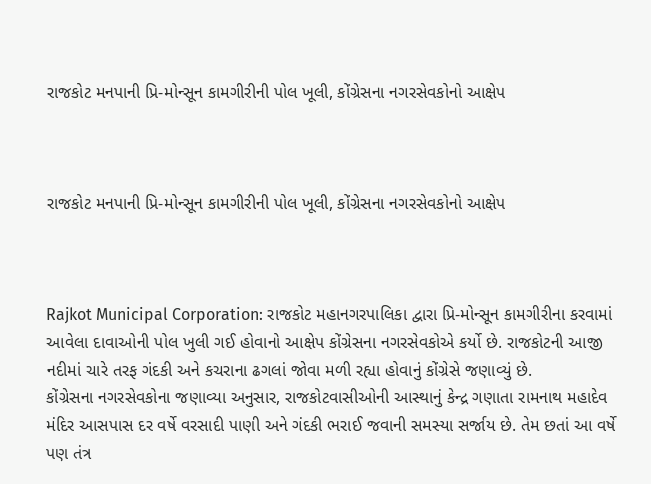રાજકોટ મનપાની પ્રિ-મોન્સૂન કામગીરીની પોલ ખૂલી, કોંગ્રેસના નગરસેવકોનો આક્ષેપ



રાજકોટ મનપાની પ્રિ-મોન્સૂન કામગીરીની પોલ ખૂલી, કોંગ્રેસના નગરસેવકોનો આક્ષેપ



Rajkot Municipal Corporation: રાજકોટ મહાનગરપાલિકા દ્વારા પ્રિ-મોન્સૂન કામગીરીના કરવામાં આવેલા દાવાઓની પોલ ખુલી ગઈ હોવાનો આક્ષેપ કોંગ્રેસના નગરસેવકોએ કર્યો છે. રાજકોટની આજી નદીમાં ચારે તરફ ગંદકી અને કચરાના ઢગલાં જોવા મળી રહ્યા હોવાનું કોંગ્રેસે જણાવ્યું છે.
કોંગ્રેસના નગરસેવકોના જણાવ્યા અનુસાર, રાજકોટવાસીઓની આસ્થાનું કેન્દ્ર ગણાતા રામનાથ મહાદેવ મંદિર આસપાસ દર વર્ષે વરસાદી પાણી અને ગંદકી ભરાઈ જવાની સમસ્યા સર્જાય છે. તેમ છતાં આ વર્ષે પણ તંત્ર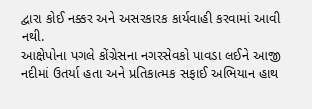દ્વારા કોઈ નક્કર અને અસરકારક કાર્યવાહી કરવામાં આવી નથી.
આક્ષેપોના પગલે કોંગ્રેસના નગરસેવકો પાવડા લઈને આજી નદીમાં ઉતર્યા હતા અને પ્રતિકાત્મક સફાઈ અભિયાન હાથ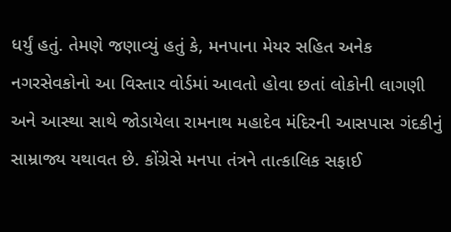ધર્યું હતું. તેમણે જણાવ્યું હતું કે, મનપાના મેયર સહિત અનેક નગરસેવકોનો આ વિસ્તાર વોર્ડમાં આવતો હોવા છતાં લોકોની લાગણી અને આસ્થા સાથે જોડાયેલા રામનાથ મહાદેવ મંદિરની આસપાસ ગંદકીનું સામ્રાજ્ય યથાવત છે. કોંગ્રેસે મનપા તંત્રને તાત્કાલિક સફાઈ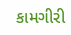કામગીરી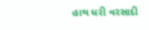હાથ ધરી વરસાદી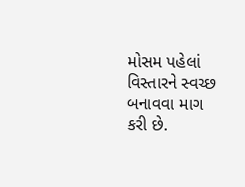મોસમ પહેલાં વિસ્તારને સ્વચ્છ બનાવવા માગ કરી છે.